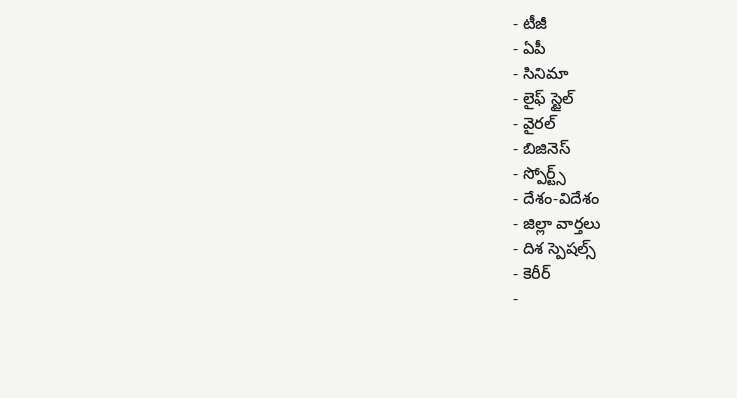- టీజీ
- ఏపీ
- సినిమా
- లైఫ్ స్టైల్
- వైరల్
- బిజినెస్
- స్పోర్ట్స్
- దేశం-విదేశం
- జిల్లా వార్తలు
- దిశ స్పెషల్స్
- కెరీర్
-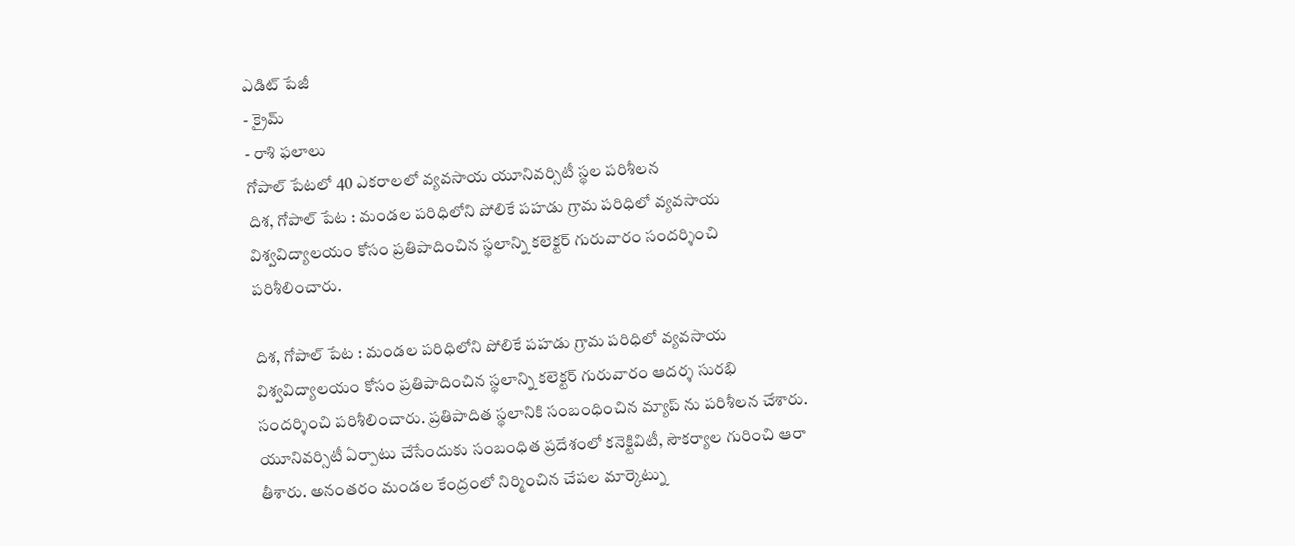ఎడిట్ పేజీ
- క్రైమ్
- రాశి ఫలాలు
గోపాల్ పేటలో 40 ఎకరాలలో వ్యవసాయ యూనివర్సిటీ స్థల పరిశీలన
దిశ, గోపాల్ పేట : మండల పరిధిలోని పోలికే పహడు గ్రామ పరిధిలో వ్యవసాయ విశ్వవిద్యాలయం కోసం ప్రతిపాదించిన స్థలాన్ని కలెక్టర్ గురువారం సందర్శించి పరిశీలించారు.

దిశ, గోపాల్ పేట : మండల పరిధిలోని పోలికే పహడు గ్రామ పరిధిలో వ్యవసాయ విశ్వవిద్యాలయం కోసం ప్రతిపాదించిన స్థలాన్ని కలెక్టర్ గురువారం ఆదర్శ సురభి సందర్శించి పరిశీలించారు. ప్రతిపాదిత స్థలానికి సంబంధించిన మ్యాప్ ను పరిశీలన చేశారు. యూనివర్సిటీ ఏర్పాటు చేసేందుకు సంబంధిత ప్రదేశంలో కనెక్టివిటీ, సౌకర్యాల గురించి ఆరా తీశారు. అనంతరం మండల కేంద్రంలో నిర్మించిన చేపల మార్కెట్ను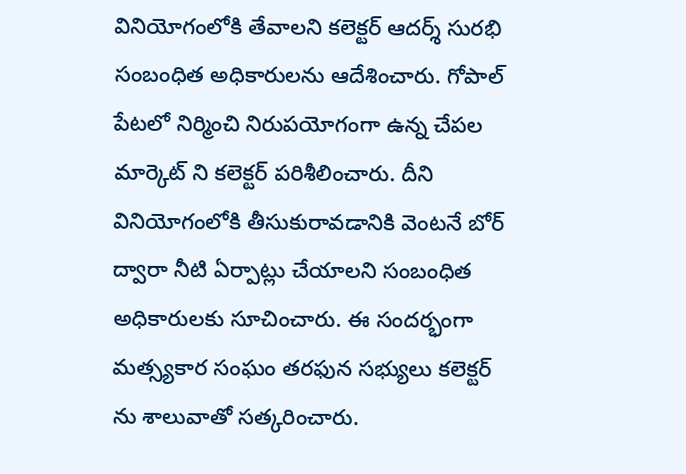వినియోగంలోకి తేవాలని కలెక్టర్ ఆదర్శ్ సురభి సంబంధిత అధికారులను ఆదేశించారు. గోపాల్ పేటలో నిర్మించి నిరుపయోగంగా ఉన్న చేపల మార్కెట్ ని కలెక్టర్ పరిశీలించారు. దీని వినియోగంలోకి తీసుకురావడానికి వెంటనే బోర్ ద్వారా నీటి ఏర్పాట్లు చేయాలని సంబంధిత అధికారులకు సూచించారు. ఈ సందర్భంగా మత్స్యకార సంఘం తరఫున సభ్యులు కలెక్టర్ ను శాలువాతో సత్కరించారు.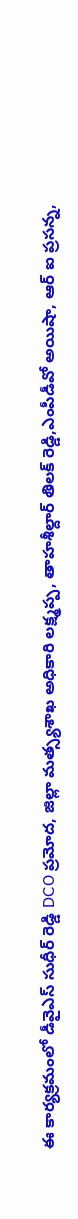ఈ కార్యక్రమంలో డీవైఎస్ సుధీర్ రెడ్డి DCO ప్రమోద, జిల్లా మత్స్యశాఖ అధికారి లక్ష్మప్ప, తాహశీల్దార్ తిలక్ రెడ్డి,ఎంపీడీవో అయిషా, ఆర్ ఐ ప్రసన్న,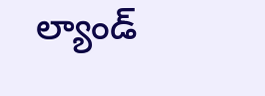ల్యాండ్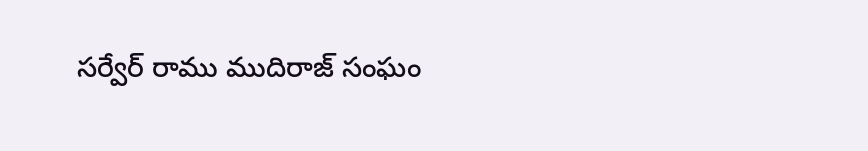సర్వేర్ రాము ముదిరాజ్ సంఘం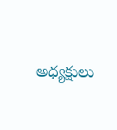అధ్యక్షులు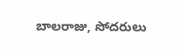బాలరాజు, సోదరులు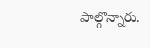పాల్గొన్నారు.